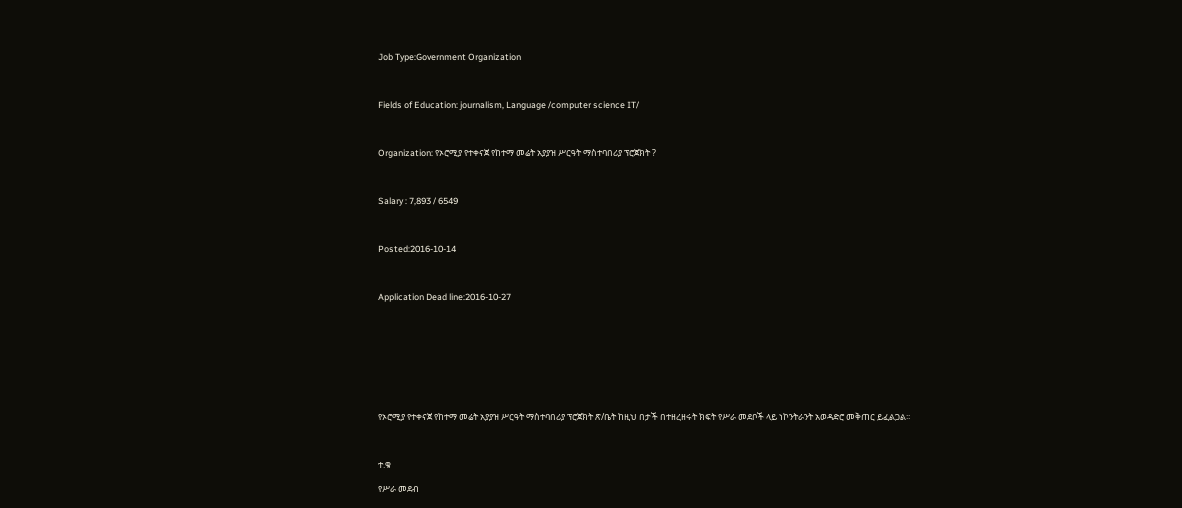Job Type:Government Organization



Fields of Education: journalism, Language /computer science IT/



Organization: የኦሮሚያ የተቀናጀ የከተማ መሬት አያያዝ ሥርዓት ማስተባበሪያ ፕሮጀክት ?



Salary : 7,893 / 6549



Posted:2016-10-14



Application Dead line:2016-10-27









የኦሮሚያ የተቀናጀ የከተማ መሬት አያያዝ ሥርዓት ማስተባበሪያ ፕሮጀክት ጽ/ቤት ከዚህ በታች በተዘረዘሩት ክፍት የሥራ መደቦች ላይ ነኮንትራንት አወዳድሮ መቅጠር ይፈልጋል፡፡



ተ.ቁ

የሥራ መደብ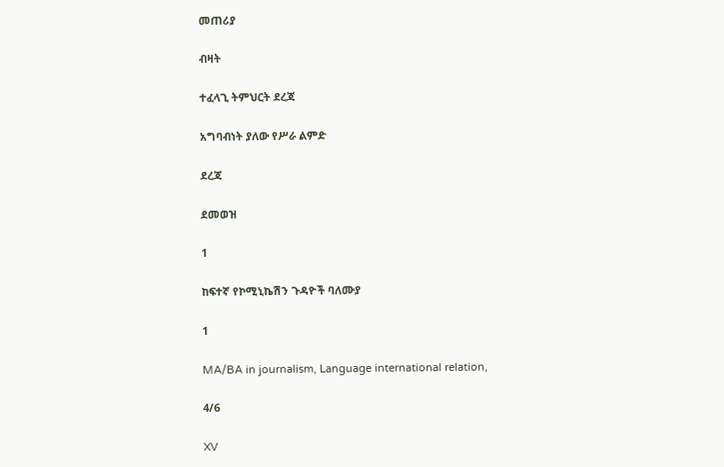መጠሪያ

ብዛት

ተፈላጊ ትምህርት ደረጃ

አግባብነት ያለው የሥራ ልምድ

ደረጃ

ደመወዝ

1

ከፍተኛ የኮሚኒኬሽን ጉዳዮች ባለሙያ

1

MA/BA in journalism, Language international relation,

4/6

XV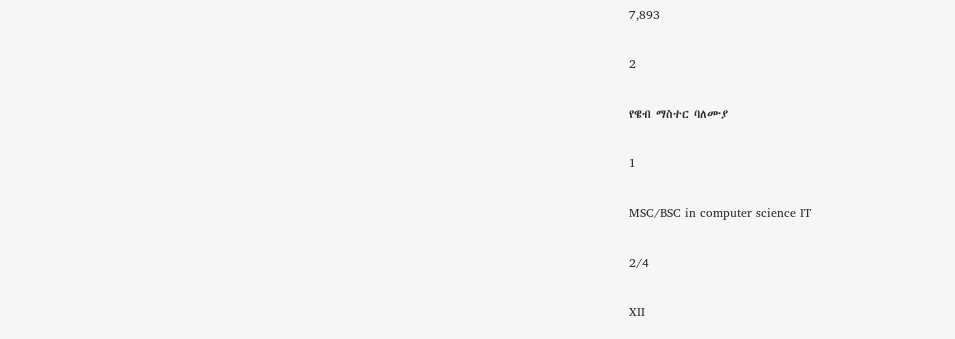7,893

2

የዌብ ማስተር ባለሙያ

1

MSC/BSC in computer science IT

2/4

XII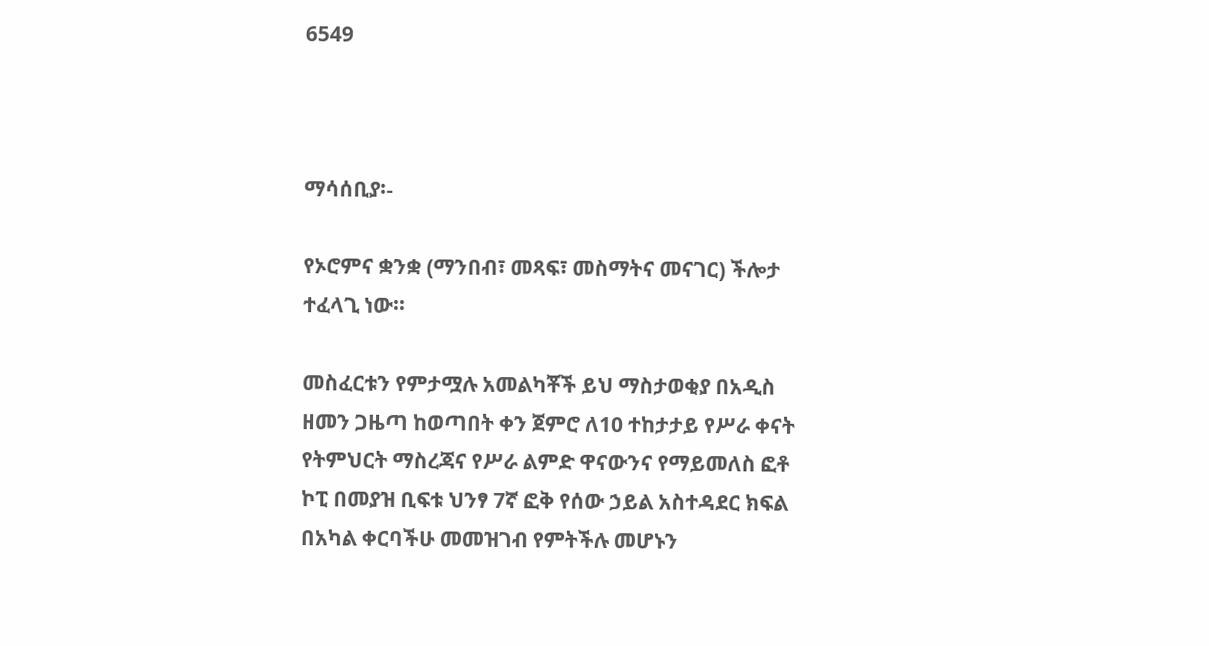6549



ማሳሰቢያ፡-

የኦሮምና ቋንቋ (ማንበብ፣ መጻፍ፣ መስማትና መናገር) ችሎታ ተፈላጊ ነው፡፡

መስፈርቱን የምታሟሉ አመልካቾች ይህ ማስታወቂያ በአዲስ ዘመን ጋዜጣ ከወጣበት ቀን ጀምሮ ለ10 ተከታታይ የሥራ ቀናት የትምህርት ማስረጃና የሥራ ልምድ ዋናውንና የማይመለስ ፎቶ ኮፒ በመያዝ ቢፍቱ ህንፃ 7ኛ ፎቅ የሰው ኃይል አስተዳደር ክፍል በአካል ቀርባችሁ መመዝገብ የምትችሉ መሆኑን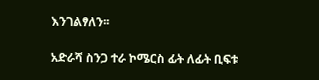እንገልፃለን፡፡

አድራሻ ስንጋ ተራ ኮሜርስ ፊት ለፊት ቢፍቱ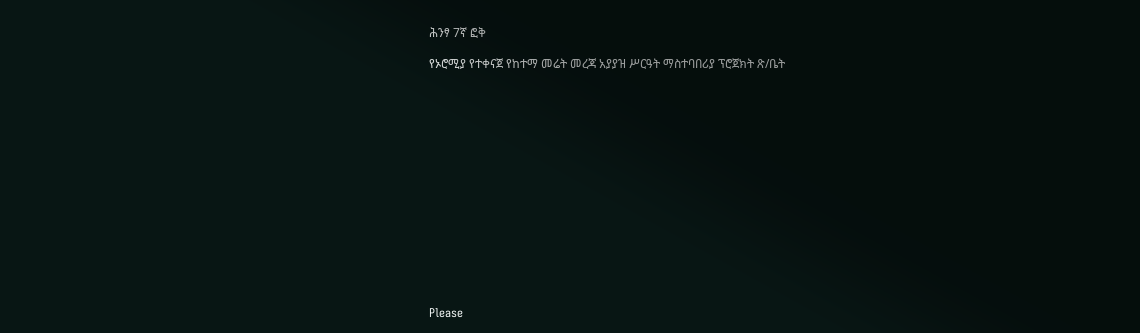ሕንፃ 7ኛ ፎቅ

የኦሮሚያ የተቀናጀ የከተማ መሬት መረጃ አያያዝ ሥርዓት ማስተባበሪያ ፕሮጀክት ጽ/ቤት















Please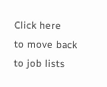Click here
to move back to job lists